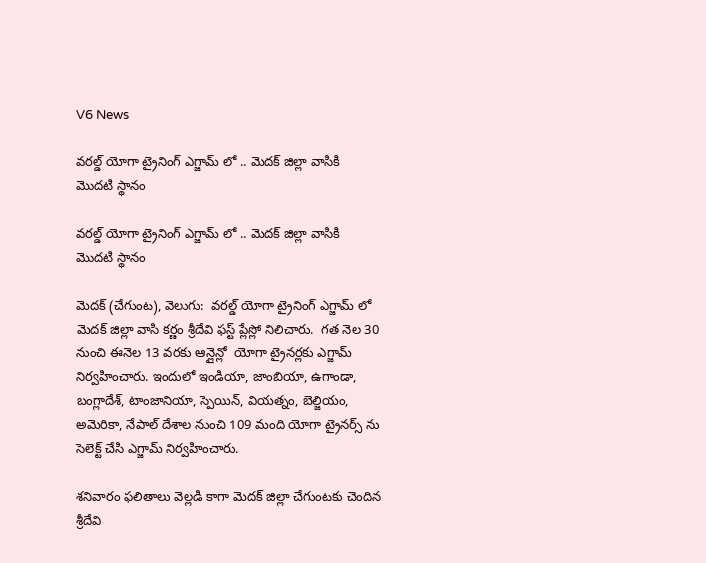V6 News

వరల్డ్ యోగా ట్రైనింగ్ ఎగ్జామ్ లో .. మెదక్ జిల్లా వాసికి  మొదటి స్థానం

వరల్డ్ యోగా ట్రైనింగ్ ఎగ్జామ్ లో .. మెదక్ జిల్లా వాసికి  మొదటి స్థానం

మెదక్ (చేగుంట), వెలుగు:  వరల్డ్ యోగా ట్రైనింగ్ ఎగ్జామ్ లో మెదక్ జిల్లా వాసి కర్ణం శ్రీదేవి ఫస్ట్ ప్లేస్లో నిలిచారు.  గత నెల 30 నుంచి ఈనెల 13 వరకు ఆన్లైన్లో  యోగా ట్రైనర్లకు ఎగ్జామ్ నిర్వహించారు. ఇందులో ఇండియా, జాంబియా, ఉగాండా, బంగ్లాదేశ్, టాంజానియా, స్పెయిన్, వియత్నం, బెల్జియం, అమెరికా, నేపాల్ దేశాల నుంచి 109 మంది యోగా ట్రైనర్స్ ను సెలెక్ట్ చేసి ఎగ్జామ్ నిర్వహించారు.

శనివారం ఫలితాలు వెల్లడి కాగా మెదక్ జిల్లా చేగుంటకు చెందిన శ్రీదేవి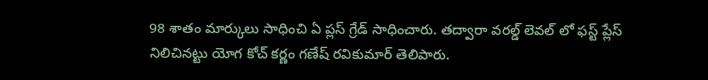98 శాతం మార్కులు సాధించి ఏ ప్లస్ గ్రేడ్ సాధించారు. తద్వారా వరల్డ్ లెవల్ లో ఫస్ట్ ప్లేస్  నిలిచినట్టు యోగ కోచ్ కర్ణం గణేష్ రవికుమార్ తెలిపారు.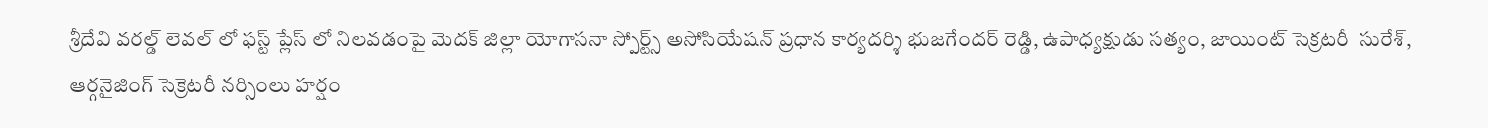శ్రీదేవి వరల్డ్ లెవల్ లో ఫస్ట్ ప్లేస్ లో నిలవడంపై మెదక్ జిల్లా యోగాసనా స్పోర్ట్స్ అసోసియేషన్ ప్రధాన కార్యదర్శి భుజగేందర్ రెడ్డి, ఉపాధ్యక్షుడు సత్యం, జాయింట్ సెక్రటరీ  సురేశ్, ఆర్గనైజింగ్ సెక్రెటరీ నర్సింలు హర్షం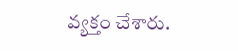వ్యక్తం చేశారు.